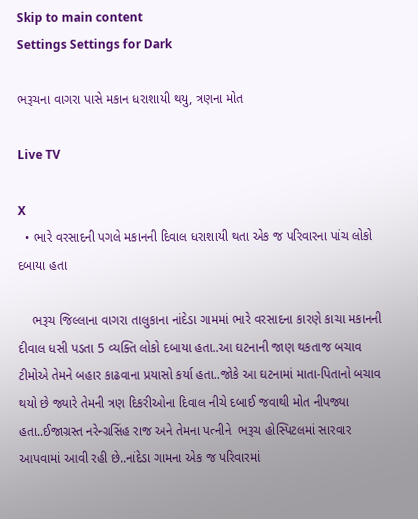Skip to main content
Settings Settings for Dark

ભરૂચના વાગરા પાસે મકાન ધરાશાયી થયુ, ત્રણના મોત

Live TV

X
  • ભારે વરસાદની પગલે મકાનની દિવાલ ધરાશાયી થતા એક જ પરિવારના પાંચ લોકો દબાયા હતા

    ભરૂચ જિલ્લાના વાગરા તાલુકાના નાંદેડા ગામમાં ભારે વરસાદના કારણે કાચા મકાનની દીવાલ ધસી પડતા 5 વ્યક્તિ લોકો દબાયા હતા..આ ઘટનાની જાણ થકતાજ બચાવ ટીમોએ તેમને બહાર કાઢવાના પ્રયાસો કર્યા હતા..જોકે આ ઘટનામાં માતા-પિતાનો બચાવ થયો છે જ્યારે તેમની ત્રણ દિકરીઓના દિવાલ નીચે દબાઈ જવાથી મોત નીપજ્યા હતા..ઈજાગ્રસ્ત નરેન્ગ્રસિંહ રાજ અને તેમના પત્નીને  ભરૂચ હોસ્પિટલમાં સારવાર આપવામાં આવી રહી છે..નાંદેડા ગામના એક જ પરિવારમાં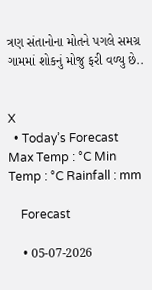ત્રણ સંતાનોના મોતને પગલે સમગ્ર ગામમાં શોકનું મોજુ ફરી વળ્યુ છે..


X
  • Today’s Forecast Max Temp : °C Min Temp : °C Rainfall : mm

    Forecast

    • 05-07-2026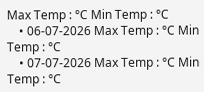Max Temp : °C Min Temp : °C
    • 06-07-2026 Max Temp : °C Min Temp : °C
    • 07-07-2026 Max Temp : °C Min Temp : °C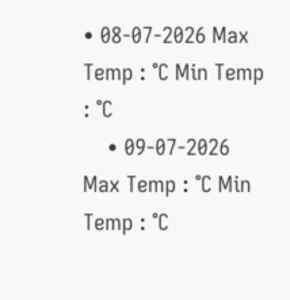• 08-07-2026 Max Temp : °C Min Temp : °C
    • 09-07-2026 Max Temp : °C Min Temp : °C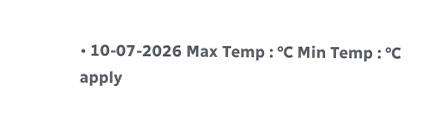• 10-07-2026 Max Temp : °C Min Temp : °C
apply